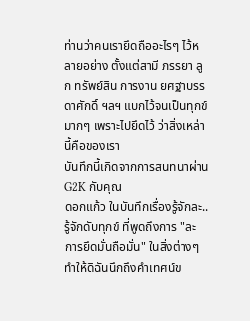ท่านว่าคนเรายึดถืออะไรๆ ไว้หลายอย่าง ตั้งแต่สามี ภรรยา ลูก ทรัพย์สิน การงาน ยศฐาบรรดาศักดิ์ ฯลฯ แบกไว้จนเป็นทุกข์มากๆ เพราะไปยึดไว้ ว่าสิ่งเหล่านี้คือของเรา
บันทึกนี้เกิดจากการสนทนาผ่าน G2K กับคุณ
ดอกแก้ว ในบันทึกเรื่องรู้จักละ..รู้จักดับทุกข์ ที่พูดถึงการ "ละ การยึดมั่นถือมั่น" ในสิ่งต่างๆ ทำให้ดิฉันนึกถึงคำเทศน์ข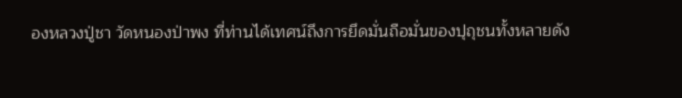องหลวงปู่ชา วัดหนองป่าพง ที่ท่านได้เทศน์ถึงการยึดมั่นถือมั่นของปุถุชนทั้งหลายดัง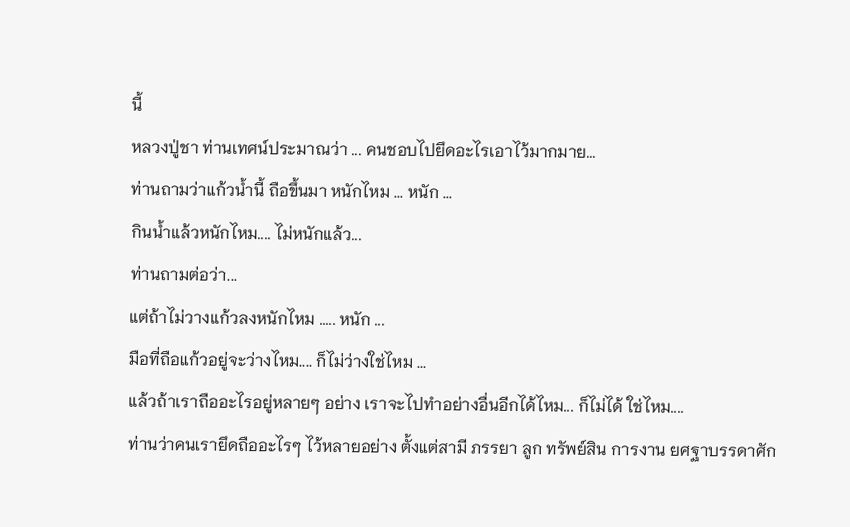นี้
หลวงปู่ชา ท่านเทศน์ประมาณว่า ... คนชอบไปยึดอะไรเอาไว้มากมาย...
ท่านถามว่าแก้วน้ำนี้ ถือขึ้นมา หนักไหม ... หนัก ...
กินน้ำแล้วหนักไหม.... ไม่หนักแล้ว...
ท่านถามต่อว่า...
แต่ถ้าไม่วางแก้วลงหนักไหม ..... หนัก ...
มือที่ถือแก้วอยู่จะว่างไหม.... ก็ไม่ว่างใช่ไหม ...
แล้วถ้าเราถืออะไรอยู่หลายๆ อย่าง เราจะไปทำอย่างอื่นอีกได้ไหม... ก็ไม่ได้ ใช่ไหม....
ท่านว่าคนเรายึดถืออะไรๆ ไว้หลายอย่าง ตั้งแต่สามี ภรรยา ลูก ทรัพย์สิน การงาน ยศฐาบรรดาศัก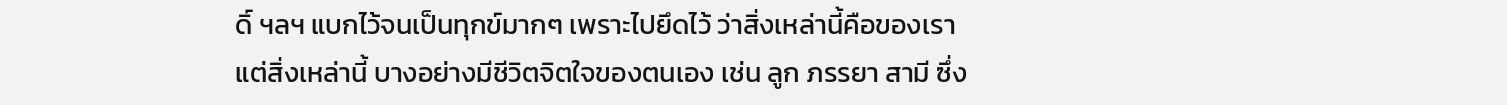ดิ์ ฯลฯ แบกไว้จนเป็นทุกข์มากๆ เพราะไปยึดไว้ ว่าสิ่งเหล่านี้คือของเรา
แต่สิ่งเหล่านี้ บางอย่างมีชีวิตจิตใจของตนเอง เช่น ลูก ภรรยา สามี ซึ่ง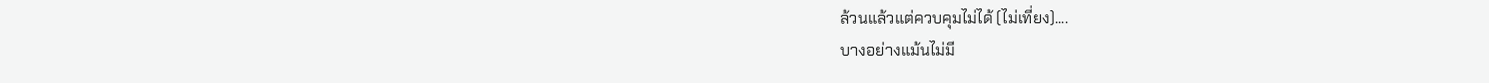ล้วนแล้วแต่ควบคุมไม่ได้ (ไม่เที่ยง)....
บางอย่างแม้นไม่มี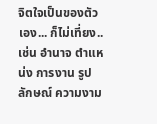จิตใจเป็นของตัวเอง... ก็ไม่เที่ยง.. เช่น อำนาจ ตำแหน่ง การงาน รูปลักษณ์ ความงาม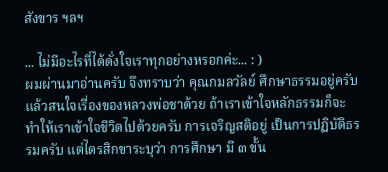สังขาร ฯลฯ

... ไม่มีอะไรที่ได้ดั่งใจเราทุกอย่างหรอกค่ะ... : )
ผมผ่านมาอ่านครับ จึงทราบว่า คุณกมลวัลย์ ศึกษาธรรมอยู่ครับ แล้วสนใจเรื่องของหลวงพ่อชาด้วย ถ้าเราเข้าใจหลักธรรมก็จะทำให้เราเข้าใจชีวิตไปด้วยครับ การเจริญสติอยู่ เป็นการปฏิบัติธรรมครับ แต่ไตรสิกขาระบุว่า การศึกษา มี ๓ ขั้น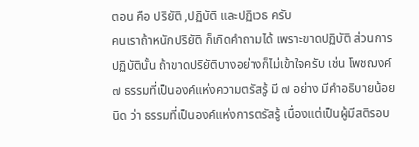ตอน คือ ปริยัติ ,ปฏิบัติ และปฏิเวธ ครับ
คนเราถ้าหนักปริยัติ ก็เกิดคำถามได้ เพราะขาดปฏิบัติ ส่วนการปฏิบัตินั้น ถ้าขาดปริยัติบางอย่างก็ไม่เข้าใจครับ เช่น โพชฌงค์ ๗ ธรรมที่เป็นองค์แห่งความตรัสรู้ มี ๗ อย่าง มีคำอธิบายน้อยนิด ว่า ธรรมที่เป็นองค์แห่งการตรัสรู้ เนื่องแต่เป็นผู้มีสติรอบ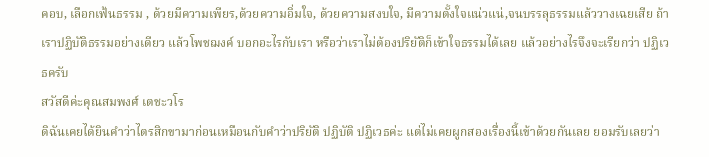คอบ, เลือกเฟ้นธรรม , ด้วยมีความเพียร,ด้วยความอิ่มใจ, ด้วยความสงบใจ, มีความตั้งใจแน่วแน่,จนบรรลุธรรมแล้ววางเฉยเสีย ถ้าเราปฏิบัติธรรมอย่างเดียว แล้วโพชฌงค์ บอกอะไรกับเรา หรือว่าเราไม่ต้องปริยัติก็เข้าใจธรรมได้เลย แล้วอย่างไรจึงจะเรียกว่า ปฏิเวธครับ
สวัสดีค่ะคุณสมพงศ์ เตชะวโร
ดิฉันเคยได้ยินคำว่าไตรสิกขามาก่อนเหมือนกับคำว่าปริยัติ ปฏิบัติ ปฏิเวธค่ะ แต่ไม่เคยผูกสองเรื่องนี้เข้าด้วยกันเลย ยอมรับเลยว่า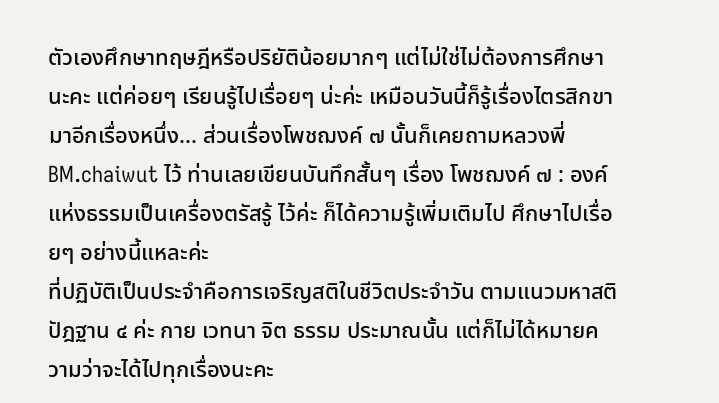ตัวเองศึกษาทฤษฎีหรือปริยัติน้อยมากๆ แต่ไม่ใช่ไม่ต้องการศึกษานะคะ แต่ค่อยๆ เรียนรู้ไปเรื่อยๆ น่ะค่ะ เหมือนวันนี้ก็รู้เรื่องไตรสิกขามาอีกเรื่องหนึ่ง... ส่วนเรื่องโพชฌงค์ ๗ นั้นก็เคยถามหลวงพี่ BM.chaiwut ไว้ ท่านเลยเขียนบันทึกสั้นๆ เรื่อง โพชฌงค์ ๗ : องค์แห่งธรรมเป็นเครื่องตรัสรู้ ไว้ค่ะ ก็ได้ความรู้เพิ่มเติมไป ศึกษาไปเรื่อยๆ อย่างนี้แหละค่ะ
ที่ปฏิบัติเป็นประจำคือการเจริญสติในชีวิตประจำวัน ตามแนวมหาสติปัฎฐาน ๔ ค่ะ กาย เวทนา จิต ธรรม ประมาณนั้น แต่ก็ไม่ได้หมายความว่าจะได้ไปทุกเรื่องนะคะ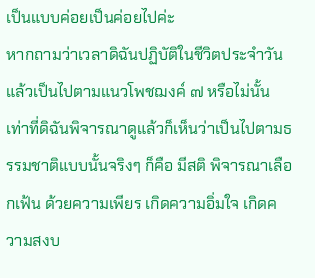เป็นแบบค่อยเป็นค่อยไปค่ะ
หากถามว่าเวลาดิฉันปฏิบัติในชีวิตประจำวันแล้วเป็นไปตามแนวโพชฌงค์ ๗ หรือไม่นั้น เท่าที่ดิฉันพิจารณาดูแล้วก็เห็นว่าเป็นไปตามธรรมชาติแบบนั้นจริงๆ ก็คือ มีสติ พิจารณาเลือกเฟ้น ด้วยความเพียร เกิดความอิ่มใจ เกิดความสงบ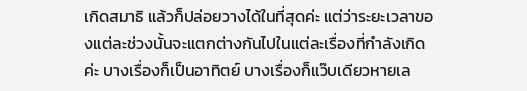เกิดสมาธิ แล้วก็ปล่อยวางได้ในที่สุดค่ะ แต่ว่าระยะเวลาของแต่ละช่วงนั้นจะแตกต่างกันไปในแต่ละเรื่องที่กำลังเกิดค่ะ บางเรื่องก็เป็นอาทิตย์ บางเรื่องก็แว๊บเดียวหายเล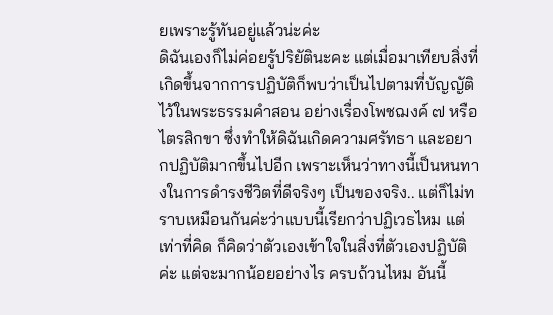ยเพราะรู้ทันอยู่แล้วน่ะค่ะ
ดิฉันเองก็ไม่ค่อยรู้ปริยัตินะคะ แต่เมื่อมาเทียบสิ่งที่เกิดขึ้นจากการปฏิบัติก็พบว่าเป็นไปตามที่บัญญัติไว้ในพระธรรมคำสอน อย่างเรื่องโพชฌงค์ ๗ หรือไตรสิกขา ซึ่งทำให้ดิฉันเกิดความศรัทธา และอยากปฏิบัติมากขึ้นไปอีก เพราะเห็นว่าทางนี้เป็นหนทางในการดำรงชีวิตที่ดีจริงๆ เป็นของจริง.. แต่ก็ไม่ทราบเหมือนกันค่ะว่าแบบนี้เรียกว่าปฏิเวธไหม แต่เท่าที่คิด ก็คิดว่าตัวเองเข้าใจในสิ่งที่ตัวเองปฏิบัติค่ะ แต่จะมากน้อยอย่างไร ครบถ้วนไหม อันนี้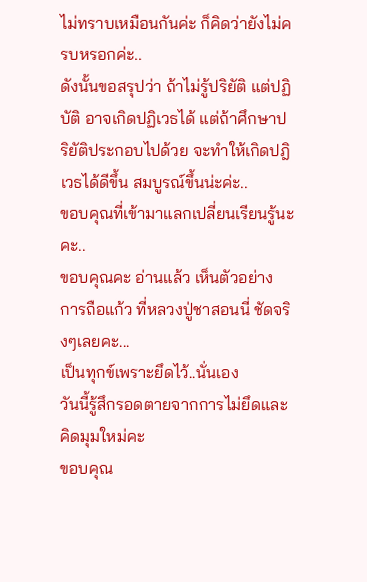ไม่ทราบเหมือนกันค่ะ ก็คิดว่ายังไม่ครบหรอกค่ะ..
ดังนั้นขอสรุปว่า ถ้าไม่รู้ปริยัติ แต่ปฏิบัติ อาจเกิดปฏิเวธได้ แต่ถ้าศึกษาปริยัติประกอบไปด้วย จะทำให้เกิดปฎิเวธได้ดีขึ้น สมบูรณ์ขึ้นน่ะค่ะ..
ขอบคุณที่เข้ามาแลกเปลี่ยนเรียนรู้นะคะ..
ขอบคุณคะ อ่านแล้ว เห็นตัวอย่าง การถือแก้ว ที่หลวงปู่ชาสอนนี่ ชัดจริงๆเลยคะ...
เป็นทุกข์เพราะยึดไว้..นั่นเอง
วันนี้รู้สึกรอดตายจากการไม่ยึดและคิดมุมใหม่คะ
ขอบคุณ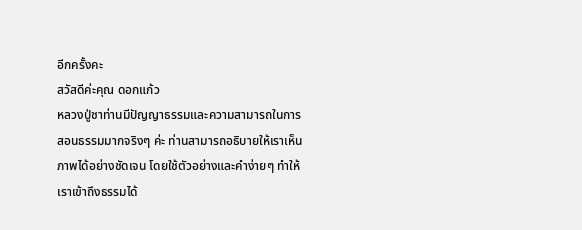อีกครั้งคะ
สวัสดีค่ะคุณ ดอกแก้ว
หลวงปู่ชาท่านมีปัญญาธรรมและความสามารถในการสอนธรรมมากจริงๆ ค่ะ ท่านสามารถอธิบายให้เราเห็นภาพได้อย่างชัดเจน โดยใช้ตัวอย่างและคำง่ายๆ ทำให้เราเข้าถึงธรรมได้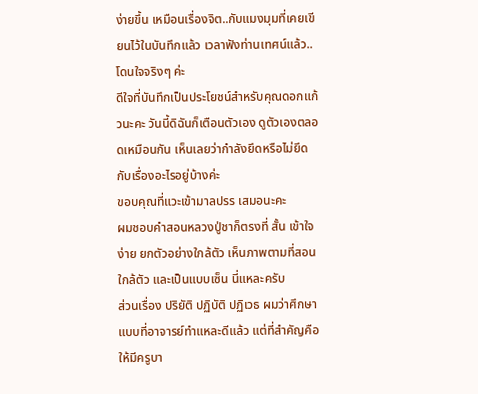ง่ายขึ้น เหมือนเรื่องจิต..กับแมงมุมที่เคยเขียนไว้ในบันทึกแล้ว เวลาฟังท่านเทศน์แล้ว..โดนใจจริงๆ ค่ะ
ดีใจที่บันทึกเป็นประโยชน์สำหรับคุณดอกแก้วนะคะ วันนี้ดิฉันก็เตือนตัวเอง ดูตัวเองตลอดเหมือนกัน เห็นเลยว่ากำลังยึดหรือไม่ยึดกับเรื่องอะไรอยู่บ้างค่ะ
ขอบคุณที่แวะเข้ามาลปรร เสมอนะคะ
ผมชอบคำสอนหลวงปู่ชาก็ตรงที่ สั้น เข้าใจง่าย ยกตัวอย่างใกล้ตัว เห็นภาพตามที่สอน ใกล้ตัว และเป็นแบบเซ็น นี่แหละครับ
ส่วนเรื่อง ปริยัติ ปฏิบัติ ปฏิเวธ ผมว่าศึกษาแบบที่อาจารย์ทำแหละดีแล้ว แต่ที่สำคัญคือให้มีครูบา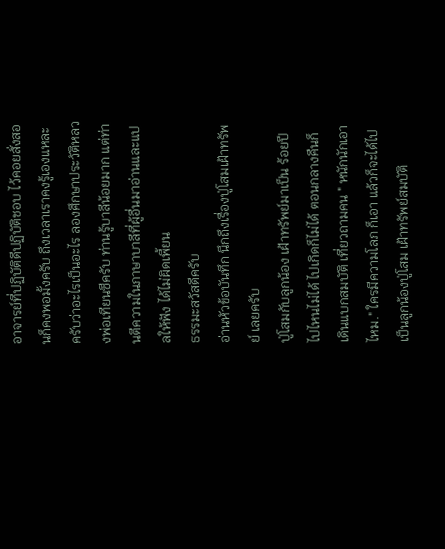อาจารย์ที่ปฏิบัติดีปฏิบัติชอบ ไว้คอยสั่งสอนก็คงพอมั้งครับ ถึงเวลาเราคงรู้เองแหละครับว่าอะไรเป็นอะไร ลองศึกษาประวัติหลวงพ่อเทียนซีครับ ท่านรู้บาลีน้อยมาก แต่ท่านตีความในภาษาบาลีที่ผู้อื่นมาอ่านและแปลให้ฟัง ได้ไม่ผิดเพี้ยน
ธรรมะสวัสดีครับ
อ่านหัวข้อบันทึก นึกถึงเรื่องปู่โสมเฝ้าทรัพย์ เลยครับ
ปู่โสมกับลูกน้อง เฝ้าทรัพย์มาเป็น ร้อยปี ไปไหนไม่ได้ ไปเกิดก็ไม่ได้ ตอนกลางคืนก็ เดินแบกสมบัติ เที่ยวถามคน " หนักนักเอาไหม." ใครมีความโลภ ก็เอา แล้วก็จะได้ไปเป็นลูกน้องปู่โสม เฝ้าทรัพย์สมบัติ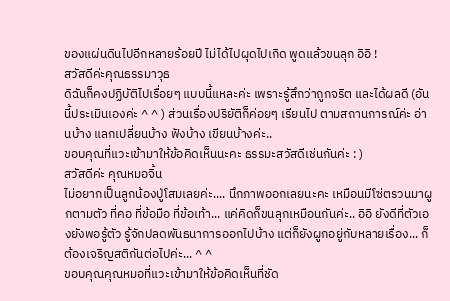ของแผ่นดินไปอีกหลายร้อยปี ไม่ได้ไปผุดไปเกิด พูดแล้วขนลุก อิอิ !
สวัสดีค่ะคุณธรรมาวุธ
ดิฉันก็คงปฏิบัติไปเรื่อยๆ แบบนี้แหละค่ะ เพราะรู้สึกว่าถูกจริต และได้ผลดี (อันนี้ประเมินเองค่ะ ^ ^ ) ส่วนเรื่องปริยัติก็ค่อยๆ เรียนไป ตามสถานการณ์ค่ะ อ่านบ้าง แลกเปลี่ยนบ้าง ฟังบ้าง เขียนบ้างค่ะ..
ขอบคุณที่แวะเข้ามาให้ข้อคิดเห็นนะคะ ธรรมะสวัสดีเช่นกันค่ะ : )
สวัสดีค่ะ คุณหมอจิ้น
ไม่อยากเป็นลูกน้องปู่โสมเลยค่ะ.... นึกภาพออกเลยนะคะ เหมือนมีโซ่ตรวนมาผูกตามตัว ที่คอ ที่ข้อมือ ที่ข้อเท้า... แค่คิดก็ขนลุกเหมือนกันค่ะ.. อิอิ ยังดีที่ตัวเองยังพอรู้ตัว รู้จักปลดพันธนาการออกไปบ้าง แต่ก็ยังผูกอยู่กับหลายเรื่อง... ก็ต้องเจริญสติกันต่อไปค่ะ... ^ ^
ขอบคุณคุณหมอที่แวะเข้ามาให้ข้อคิดเห็นที่ชัด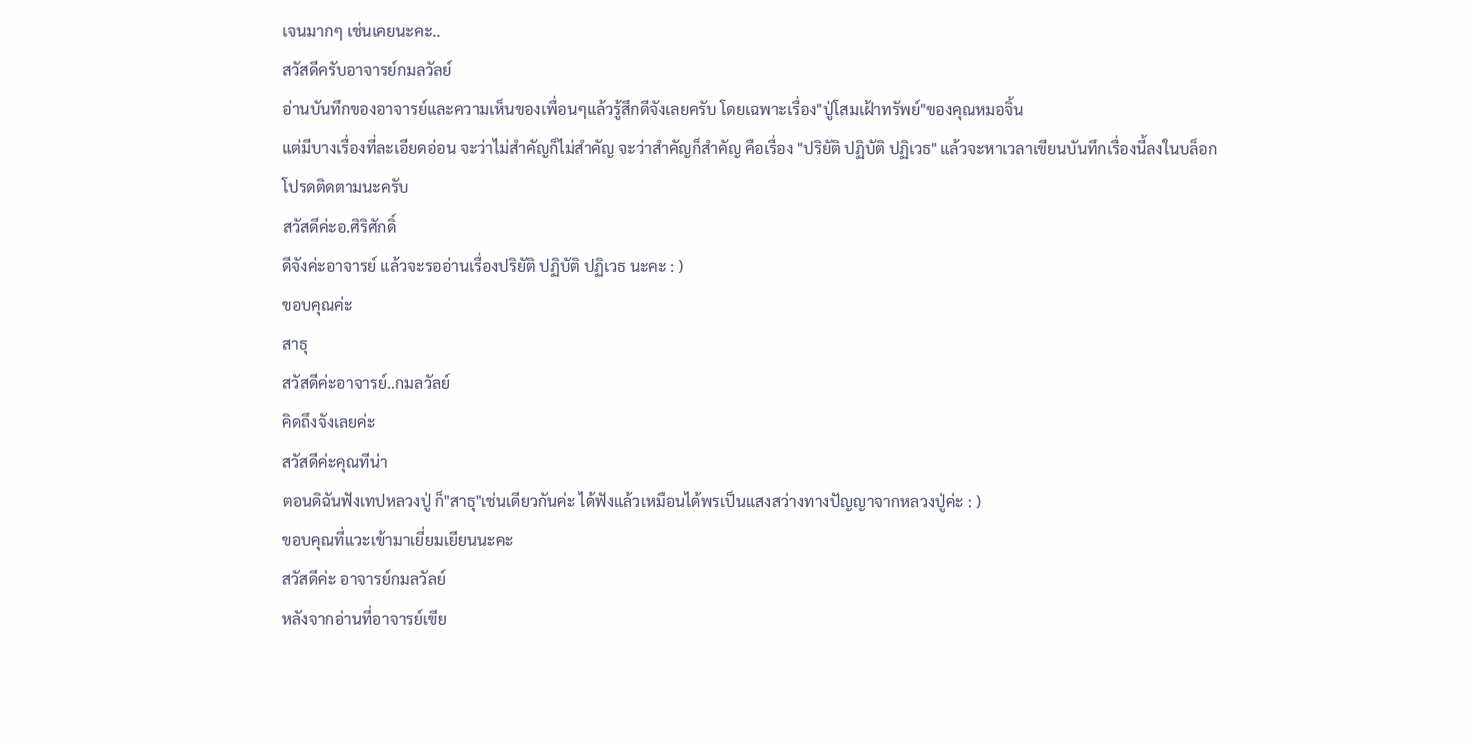เจนมากๆ เช่นเคยนะคะ..
สวัสดีครับอาจารย์กมลวัลย์
อ่านบันทึกของอาจารย์และความเห็นของเพื่อนๆแล้วรู้สึกดีจังเลยครับ โดยเฉพาะเรื่อง"ปู่โสมเฝ้าทรัพย์"ของคุณหมอจิ้น
แต่มีบางเรื่องที่ละเอียดอ่อน จะว่าไม่สำคัญก็ไม่สำคัญ จะว่าสำคัญก็สำคัญ คือเรื่อง "ปริยัติ ปฏิบัติ ปฏิเวธ" แล้วจะหาเวลาเขียนบันทึกเรื่องนี้ลงในบล็อก
โปรดติดตามนะครับ
สวัสดีค่ะอ.ศิริศักดิ์
ดีจังค่ะอาจารย์ แล้วจะรออ่านเรื่องปริยัติ ปฏิบัติ ปฏิเวธ นะคะ : )
ขอบคุณค่ะ
สาธุ
สวัสดีค่ะอาจารย์..กมลวัลย์
คิดถึงจังเลยค่ะ
สวัสดีค่ะคุณทีน่า
ตอนดิฉันฟังเทปหลวงปู่ ก็"สาธุ"เช่นเดียวกันค่ะ ได้ฟังแล้วเหมือนได้พรเป็นแสงสว่างทางปัญญาจากหลวงปู่ค่ะ : )
ขอบคุณที่แวะเข้ามาเยี่ยมเยียนนะคะ
สวัสดีค่ะ อาจารย์กมลวัลย์
หลังจากอ่านที่อาจารย์เขีย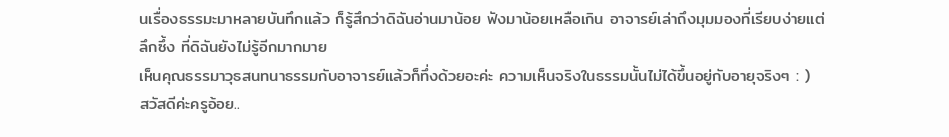นเรื่องธรรมะมาหลายบันทึกแล้ว ก็รู้สึกว่าดิฉันอ่านมาน้อย ฟังมาน้อยเหลือเกิน อาจารย์เล่าถึงมุมมองที่เรียบง่ายแต่ลึกซึ้ง ที่ดิฉันยังไม่รู้อีกมากมาย
เห็นคุณธรรมาวุธสนทนาธรรมกับอาจารย์แล้วก็ทึ่งด้วยอะค่ะ ความเห็นจริงในธรรมนั้นไม่ได้ขึ้นอยู่กับอายุจริงๆ : )
สวัสดีค่ะครูอ้อย..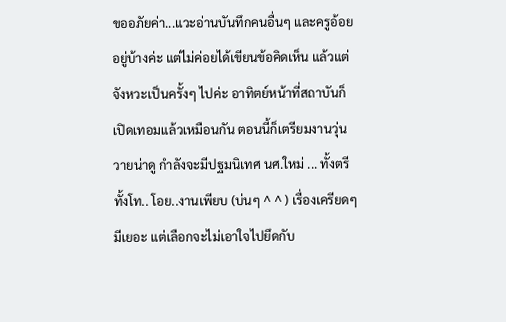ขออภัยค่า...แวะอ่านบันทึกคนอื่นๆ และครูอ้อยอยู่บ้างค่ะ แต่ไม่ค่อยได้เขียนข้อคิดเห็น แล้วแต่จังหวะเป็นครั้งๆ ไปค่ะ อาทิตย์หน้าที่สถาบันก็เปิดเทอมแล้วเหมือนกัน ตอนนี้ก็เตรียมงานวุ่นวายน่าดู กำลังจะมีปฐมนิเทศ นศ.ใหม่ ... ทั้งตรีทั้งโท.. โอย..งานเพียบ (บ่นๆ ^ ^ ) เรื่องเครียดๆ มีเยอะ แต่เลือกจะไม่เอาใจไปยึดกับ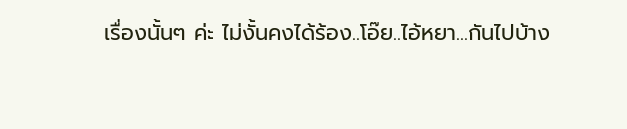เรื่องนั้นๆ ค่ะ ไม่งั้นคงได้ร้อง..โอ๊ย..ไอ้หยา...กันไปบ้าง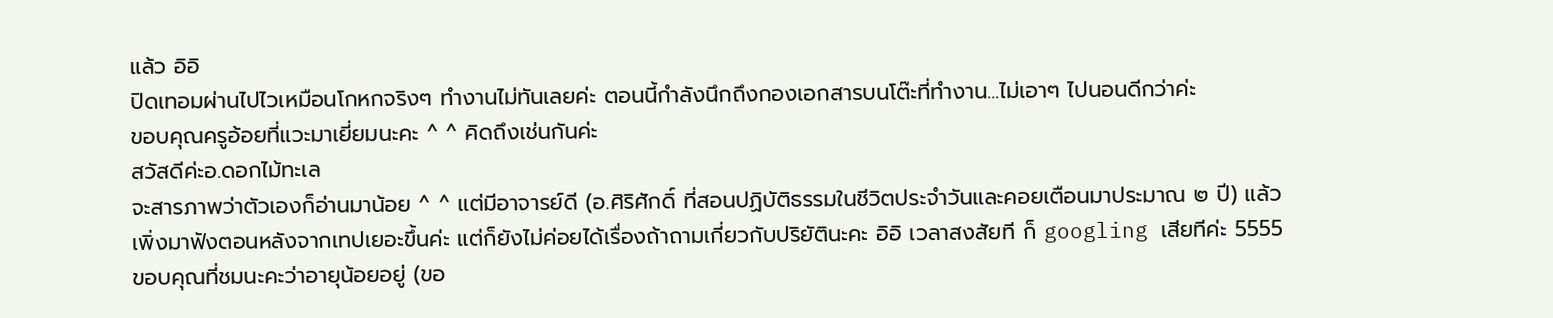แล้ว อิอิ
ปิดเทอมผ่านไปไวเหมือนโกหกจริงๆ ทำงานไม่ทันเลยค่ะ ตอนนี้กำลังนึกถึงกองเอกสารบนโต๊ะที่ทำงาน...ไม่เอาๆ ไปนอนดีกว่าค่ะ
ขอบคุณครูอ้อยที่แวะมาเยี่ยมนะคะ ^ ^ คิดถึงเช่นกันค่ะ
สวัสดีค่ะอ.ดอกไม้ทะเล
จะสารภาพว่าตัวเองก็อ่านมาน้อย ^ ^ แต่มีอาจารย์ดี (อ.ศิริศักดิ์ ที่สอนปฏิบัติธรรมในชีวิตประจำวันและคอยเตือนมาประมาณ ๒ ปี) แล้วเพิ่งมาฟังตอนหลังจากเทปเยอะขึ้นค่ะ แต่ก็ยังไม่ค่อยได้เรื่องถ้าถามเกี่ยวกับปริยัตินะคะ อิอิ เวลาสงสัยที ก็ googling เสียทีค่ะ 5555
ขอบคุณที่ชมนะคะว่าอายุน้อยอยู่ (ขอ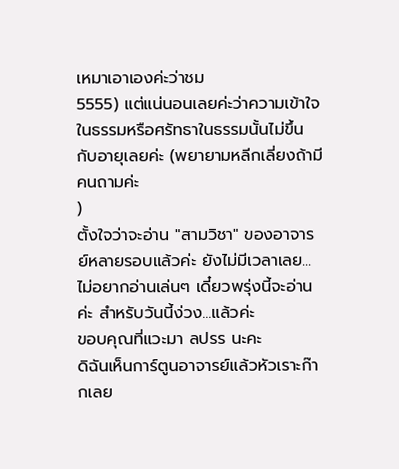เหมาเอาเองค่ะว่าชม
5555) แต่แน่นอนเลยค่ะว่าความเข้าใจในธรรมหรือศรัทธาในธรรมนั้นไม่ขึ้นกับอายุเลยค่ะ (พยายามหลีกเลี่ยงถ้ามีคนถามค่ะ
)
ตั้งใจว่าจะอ่าน "สามวิชา" ของอาจารย์หลายรอบแล้วค่ะ ยังไม่มีเวลาเลย...ไม่อยากอ่านเล่นๆ เดี๋ยวพรุ่งนี้จะอ่านค่ะ สำหรับวันนี้ง่วง...แล้วค่ะ
ขอบคุณที่แวะมา ลปรร นะคะ
ดิฉันเห็นการ์ตูนอาจารย์แล้วหัวเราะก๊ากเลย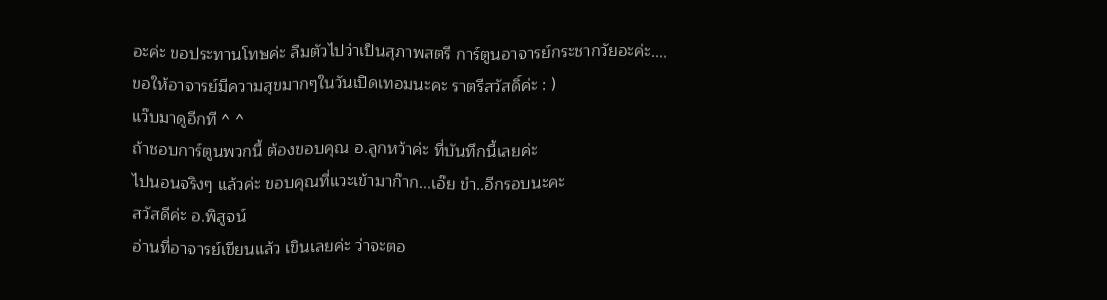อะค่ะ ขอประทานโทษค่ะ ลืมตัวไปว่าเป็นสุภาพสตรี การ์ตูนอาจารย์กระชากวัยอะค่ะ....
ขอให้อาจารย์มีความสุขมากๆในวันเปิดเทอมนะคะ ราตรีสวัสดิ์ค่ะ : )
แว๊บมาดูอีกที ^ ^
ถ้าชอบการ์ตูนพวกนี้ ต้องขอบคุณ อ.ลูกหว้าค่ะ ที่บันทึกนี้เลยค่ะ
ไปนอนจริงๆ แล้วค่ะ ขอบคุณที่แวะเข้ามาก๊าก...เอ๊ย ขำ..อีกรอบนะคะ
สวัสดีค่ะ อ.พิสูจน์
อ่านที่อาจารย์เขียนแล้ว เขินเลยค่ะ ว่าจะตอ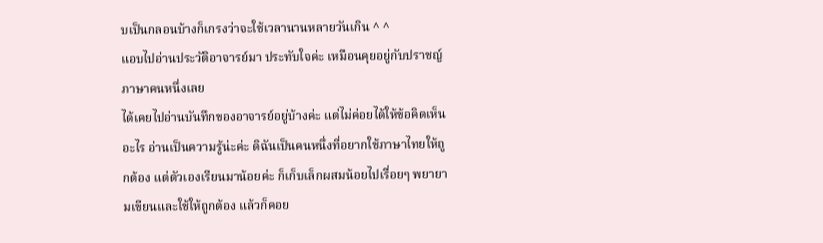บเป็นกลอนบ้างก็เกรงว่าจะใช้เวลานานหลายวันเกิน ^ ^
แอบไปอ่านประวัติอาจารย์มา ประทับใจค่ะ เหมือนคุยอยู่กับปราชญ์ภาษาคนหนึ่งเลย
ได้เคยไปอ่านบันทึกของอาจารย์อยู่บ้างค่ะ แต่ไม่ค่อยได้ให้ข้อคิดเห็นอะไร อ่านเป็นความรู้น่ะค่ะ ดิฉันเป็นคนหนึ่งที่อยากใช้ภาษาไทยให้ถูกต้อง แต่ตัวเองเรียนมาน้อยค่ะ ก็เก็บเล็กผสมน้อยไปเรื่อยๆ พยายามเขียนและใช้ให้ถูกต้อง แล้วก็คอย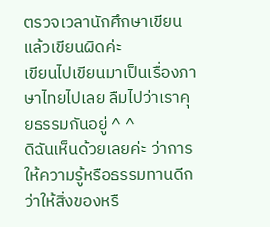ตรวจเวลานักศึกษาเขียนแล้วเขียนผิดค่ะ
เขียนไปเขียนมาเป็นเรื่องภาษาไทยไปเลย ลืมไปว่าเราคุยธรรมกันอยู่ ^ ^
ดิฉันเห็นด้วยเลยค่ะ ว่าการให้ความรู้หรือธรรมทานดีกว่าให้สิ่งของหรื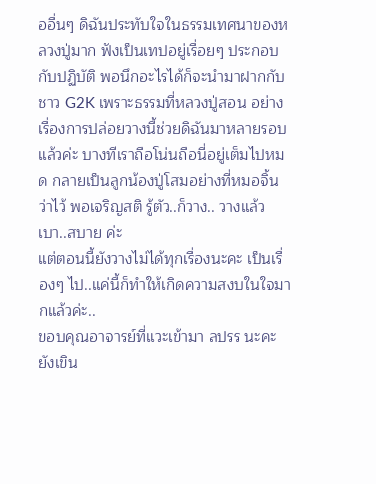ออื่นๆ ดิฉันประทับใจในธรรมเทศนาของหลวงปู่มาก ฟังเป็นเทปอยู่เรื่อยๆ ประกอบกับปฏิบัติ พอนึกอะไรได้ก็จะนำมาฝากกับชาว G2K เพราะธรรมที่หลวงปู่สอน อย่างเรื่องการปล่อยวางนี้ช่วยดิฉันมาหลายรอบแล้วค่ะ บางทีเราถือโน่นถือนี่อยู่เต็มไปหมด กลายเป็นลูกน้องปู่โสมอย่างที่หมอจิ้นว่าไว้ พอเจริญสติ รู้ตัว..ก็วาง.. วางแล้ว เบา..สบาย ค่ะ
แต่ตอนนี้ยังวางไม่ได้ทุกเรื่องนะคะ เป็นเรื่องๆ ไป..แค่นี้ก็ทำให้เกิดความสงบในใจมากแล้วค่ะ..
ขอบคุณอาจารย์ที่แวะเข้ามา ลปรร นะคะ ยังเขิน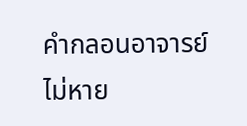คำกลอนอาจารย์ไม่หาย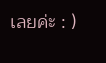เลยค่ะ : )